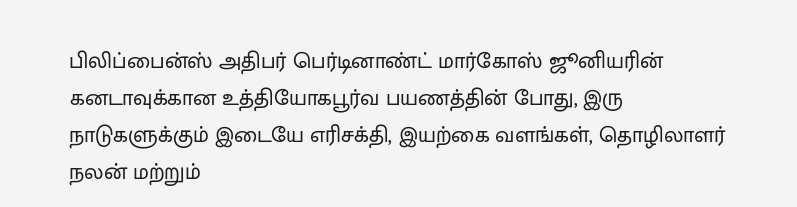பிலிப்பைன்ஸ் அதிபர் பெர்டினாண்ட் மார்கோஸ் ஜூனியரின் கனடாவுக்கான உத்தியோகபூர்வ பயணத்தின் போது, இரு நாடுகளுக்கும் இடையே எரிசக்தி, இயற்கை வளங்கள், தொழிலாளர் நலன் மற்றும்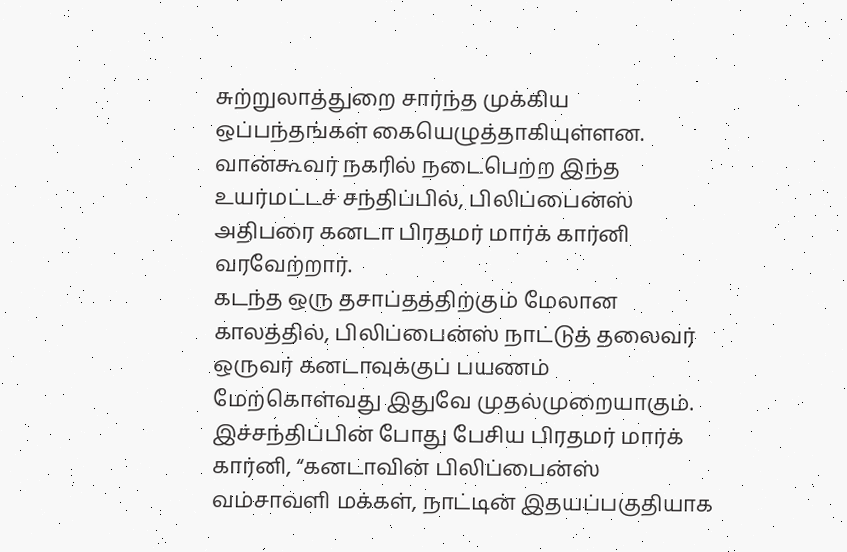சுற்றுலாத்துறை சார்ந்த முக்கிய ஒப்பந்தங்கள் கையெழுத்தாகியுள்ளன.
வான்கூவர் நகரில் நடைபெற்ற இந்த உயர்மட்டச் சந்திப்பில், பிலிப்பைன்ஸ் அதிபரை கனடா பிரதமர் மார்க் கார்னி வரவேற்றார்.
கடந்த ஒரு தசாப்தத்திற்கும் மேலான காலத்தில், பிலிப்பைன்ஸ் நாட்டுத் தலைவர் ஒருவர் கனடாவுக்குப் பயணம் மேற்கொள்வது இதுவே முதல்முறையாகும்.
இச்சந்திப்பின் போது பேசிய பிரதமர் மார்க் கார்னி, “கனடாவின் பிலிப்பைன்ஸ் வம்சாவளி மக்கள், நாட்டின் இதயப்பகுதியாக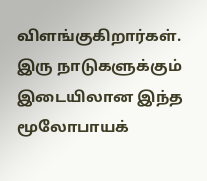விளங்குகிறார்கள். இரு நாடுகளுக்கும் இடையிலான இந்த மூலோபாயக்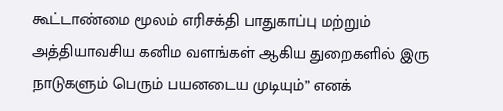கூட்டாண்மை மூலம் எரிசக்தி பாதுகாப்பு மற்றும் அத்தியாவசிய கனிம வளங்கள் ஆகிய துறைகளில் இரு நாடுகளும் பெரும் பயனடைய முடியும்” எனக்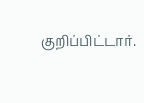குறிப்பிட்டார்.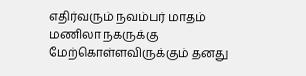எதிர்வரும் நவம்பர் மாதம் மணிலா நகருக்கு மேற்கொள்ளவிருக்கும் தனது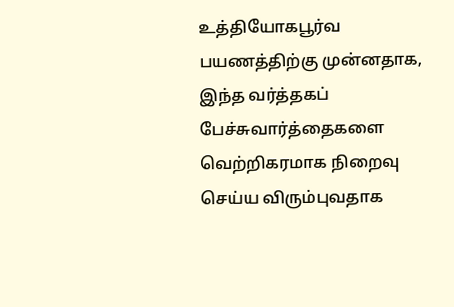உத்தியோகபூர்வ பயணத்திற்கு முன்னதாக, இந்த வர்த்தகப் பேச்சுவார்த்தைகளை வெற்றிகரமாக நிறைவு செய்ய விரும்புவதாக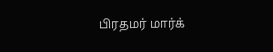பிரதமர் மார்க்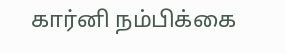கார்னி நம்பிக்கை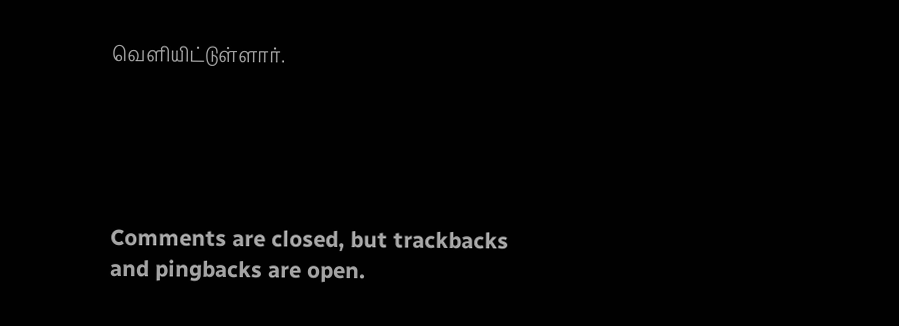வெளியிட்டுள்ளார்.





Comments are closed, but trackbacks and pingbacks are open.